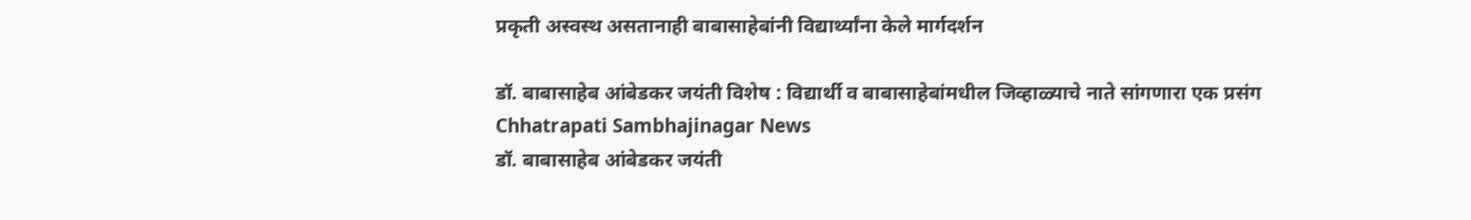प्रकृती अस्वस्थ असतानाही बाबासाहेबांनी विद्यार्थ्यांना केले मार्गदर्शन

डॉ. बाबासाहेब आंबेडकर जयंती विशेष : विद्यार्थी व बाबासाहेबांमधील जिव्हाळ्याचे नाते सांगणारा एक प्रसंग
Chhatrapati Sambhajinagar News
डॉ. बाबासाहेब आंबेडकर जयंती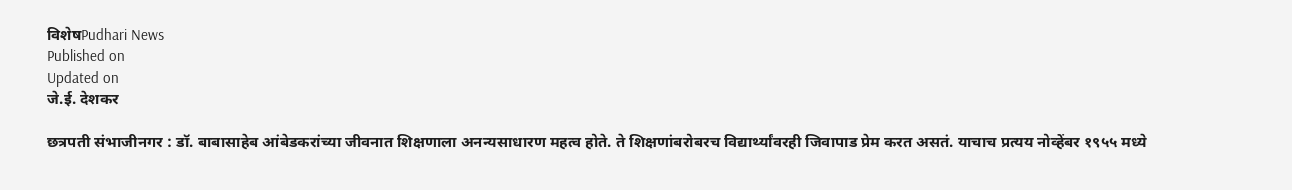विशेषPudhari News
Published on
Updated on
जे.ई. देशकर

छत्रपती संभाजीनगर : डॉ. बाबासाहेब आंबेडकरांच्या जीवनात शिक्षणाला अनन्यसाधारण महत्व होते. ते शिक्षणांबरोबरच विद्यार्थ्यांवरही जिवापाड प्रेम करत असतं. याचाच प्रत्यय नोव्हेंबर १९५५ मध्ये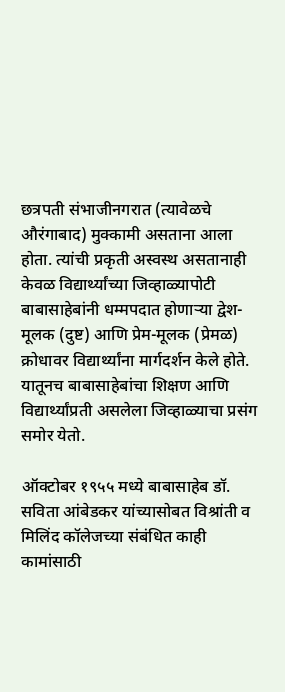छत्रपती संभाजीनगरात (त्यावेळचे औरंगाबाद) मुक्कामी असताना आला होता. त्यांची प्रकृती अस्वस्थ असतानाही केवळ विद्यार्थ्यांच्या जिव्हाळ्यापोटी बाबासाहेबांनी धम्मपदात होणाऱ्या द्वेश-मूलक (दुष्ट) आणि प्रेम-मूलक (प्रेमळ) क्रोधावर विद्यार्थ्यांना मार्गदर्शन केले होते. यातूनच बाबासाहेबांचा शिक्षण आणि विद्यार्थ्यांप्रती असलेला जिव्हाळ्याचा प्रसंग समोर येतो.

ऑक्टोबर १९५५ मध्ये बाबासाहेब डॉ. सविता आंबेडकर यांच्यासोबत विश्रांती व मिलिंद कॉलेजच्या संबंधित काही कामांसाठी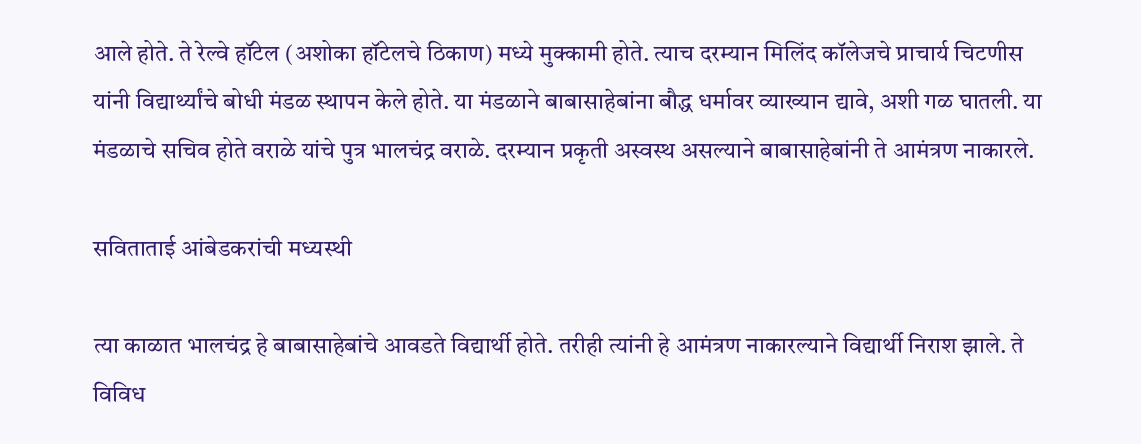आले होते. ते रेल्वे हॉटेल (अशोका हॉटेलचे ठिकाण) मध्ये मुक्कामी होते. त्याच दरम्यान मिलिंद कॉलेजचे प्राचार्य चिटणीस यांनी विद्यार्थ्यांचे बोधी मंडळ स्थापन केले होते. या मंडळाने बाबासाहेबांना बौद्ध धर्मावर व्याख्यान द्यावे, अशी गळ घातली. या मंडळाचे सचिव होते वराळे यांचे पुत्र भालचंद्र वराळे. दरम्यान प्रकृती अस्वस्थ असल्याने बाबासाहेबांनी ते आमंत्रण नाकारले.

सविताताई आंबेडकरांची मध्यस्थी

त्या काळात भालचंद्र हे बाबासाहेबांचे आवडते विद्यार्थी होते. तरीही त्यांनी हे आमंत्रण नाकारल्याने विद्यार्थी निराश झाले. ते विविध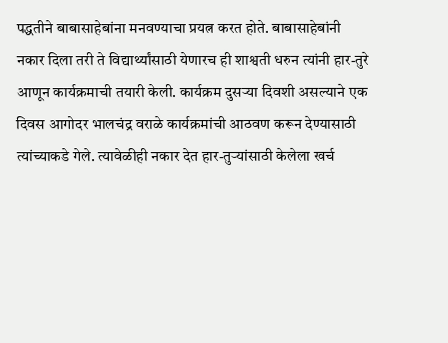पद्धतीने बाबासाहेबांना मनवण्याचा प्रयत्न करत होते. बाबासाहेबांनी नकार दिला तरी ते विद्यार्थ्यांसाठी येणारच ही शाश्वती धरुन त्यांनी हार-तुरे आणून कार्यक्रमाची तयारी केली. कार्यक्रम दुसऱ्या दिवशी असल्याने एक दिवस आगोदर भालचंद्र वराळे कार्यक्रमांची आठवण करून देण्यासाठी त्यांच्याकडे गेले. त्यावेळीही नकार देत हार-तुऱ्यांसाठी केलेला खर्च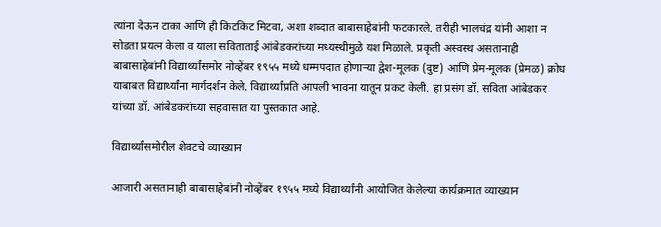त्यांना देऊन टाका आणि ही किटकिट मिटवा, अशा शब्दात बाबासाहेबांनी फटकारले. तरीही भालचंद्र यांनी आशा न सोडता प्रयत्न केला व याला सविताताई आंबेडकरांच्या मध्यस्थीमुळे यश मिळाले. प्रकृती अस्वस्थ असतानाही बाबासाहेबांनी विद्यार्थ्यांसमोर नोव्हेंबर १९५५ मध्ये धम्मपदात होणाऱ्या द्वेश-मूलक (दुष्ट) आणि प्रेम-मूलक (प्रेमळ) क्रोध याबाबत विद्यार्थ्यांना मार्गदर्शन केले. विद्यार्थ्यांप्रति आपली भावना यातून प्रकट केली. हा प्रसंग डॉ. सविता आंबेडकर यांच्या डॉ. आंबेडकरांच्या सहवासात या पुस्तकात आहे.

विद्यार्थ्यांसमोरील शेवटचे व्याख्यान

आजारी असतानाही बाबासाहेबांनी नोव्हेंबर १९५५ मध्ये विद्यार्थ्यांनी आयोजित केलेल्या कार्यक्रमात व्याख्यान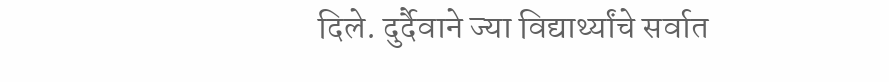दिले. दुर्दैवाने ज्या विद्यार्थ्यांचे सर्वात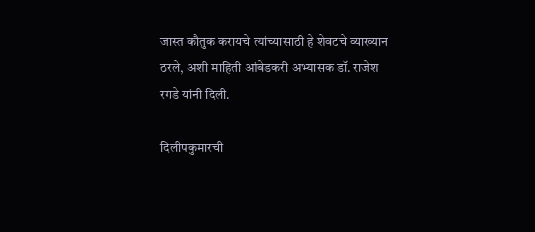जास्त कौतुक करायचे त्यांच्यासाठी हे शेवटचे व्याख्यान ठरले, अशी माहिती आंबेडकरी अभ्यासक डॉ. राजेश रगडे यांनी दिली.

दिलीपकुमारची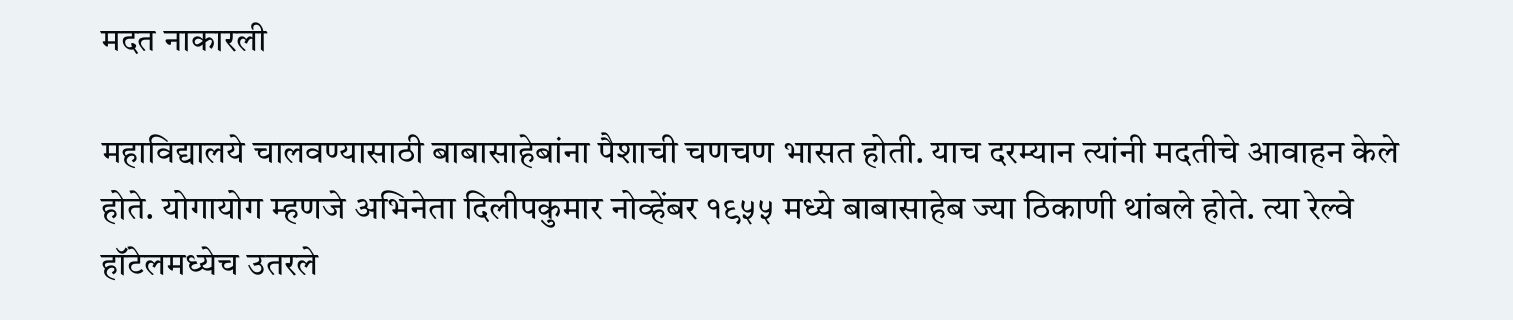मदत नाकारली

महाविद्यालये चालवण्यासाठी बाबासाहेबांना पैशाची चणचण भासत होती. याच दरम्यान त्यांनी मदतीचे आवाहन केले होते. योगायोग म्हणजे अभिनेता दिलीपकुमार नोव्हेंबर १९५५ मध्ये बाबासाहेब ज्या ठिकाणी थांबले होते. त्या रेल्वे हॉटेलमध्येच उतरले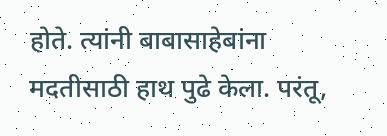होते. त्यांनी बाबासाहेबांना मदतीसाठी हाथ पुढे केला. परंतू,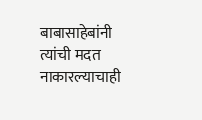बाबासाहेबांनी त्यांची मदत नाकारल्याचाही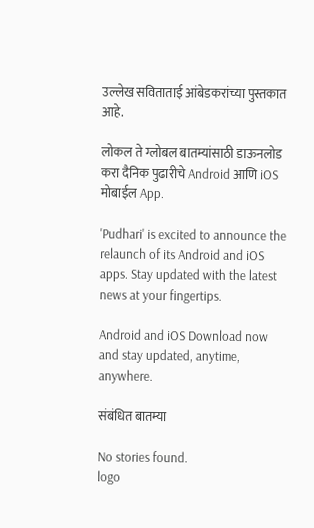उल्लेख सविताताई आंबेडकरांच्या पुस्तकात आहे.

लोकल ते ग्लोबल बातम्यांसाठी डाऊनलोड करा दैनिक पुढारीचे Android आणि iOS मोबाईल App.

'Pudhari' is excited to announce the relaunch of its Android and iOS apps. Stay updated with the latest news at your fingertips.

Android and iOS Download now and stay updated, anytime, anywhere.

संबंधित बातम्या

No stories found.
logo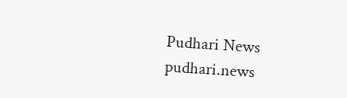Pudhari News
pudhari.news